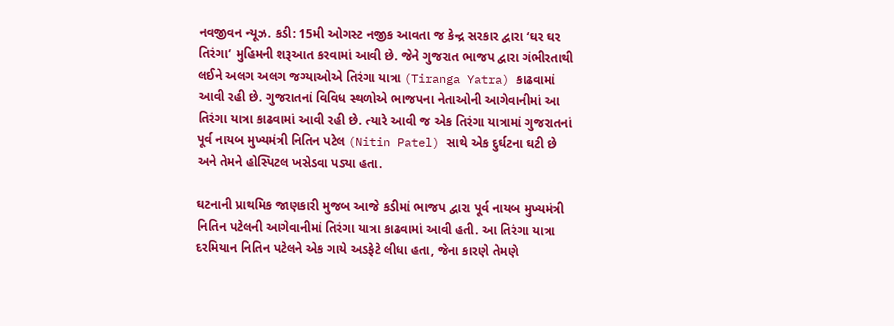નવજીવન ન્યૂઝ. કડી: 15મી ઓગસ્ટ નજીક આવતા જ કેન્દ્ર સરકાર દ્વારા ‘ઘર ઘર તિરંગા’ મુહિમની શરૂઆત કરવામાં આવી છે. જેને ગુજરાત ભાજપ દ્વારા ગંભીરતાથી લઈને અલગ અલગ જગ્યાઓએ તિરંગા યાત્રા (Tiranga Yatra) કાઢવામાં આવી રહી છે. ગુજરાતનાં વિવિધ સ્થળોએ ભાજપના નેતાઓની આગેવાનીમાં આ તિરંગા યાત્રા કાઢવામાં આવી રહી છે. ત્યારે આવી જ એક તિરંગા યાત્રામાં ગુજરાતનાં પૂર્વ નાયબ મુખ્યમંત્રી નિતિન પટેલ (Nitin Patel) સાથે એક દુર્ઘટના ઘટી છે અને તેમને હોસ્પિટલ ખસેડવા પડ્યા હતા.

ઘટનાની પ્રાથમિક જાણકારી મુજબ આજે કડીમાં ભાજપ દ્વારા પૂર્વ નાયબ મુખ્યમંત્રી નિતિન પટેલની આગેવાનીમાં તિરંગા યાત્રા કાઢવામાં આવી હતી. આ તિરંગા યાત્રા દરમિયાન નિતિન પટેલને એક ગાયે અડફેટે લીધા હતા, જેના કારણે તેમણે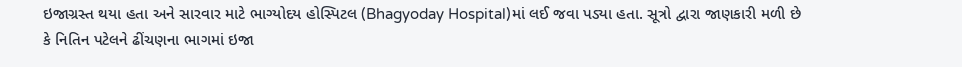ઇજાગ્રસ્ત થયા હતા અને સારવાર માટે ભાગ્યોદય હોસ્પિટલ (Bhagyoday Hospital)માં લઈ જવા પડ્યા હતા. સૂત્રો દ્વારા જાણકારી મળી છે કે નિતિન પટેલને ઢીંચણના ભાગમાં ઇજા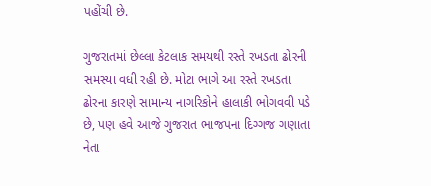પહોંચી છે.

ગુજરાતમાં છેલ્લા કેટલાક સમયથી રસ્તે રખડતા ઢોરની સમસ્યા વધી રહી છે. મોટા ભાગે આ રસ્તે રખડતા ઢોરના કારણે સામાન્ય નાગરિકોને હાલાકી ભોગવવી પડે છે, પણ હવે આજે ગુજરાત ભાજપના દિગ્ગજ ગણાતા નેતા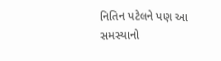નિતિન પટેલને પણ આ સમસ્યાનો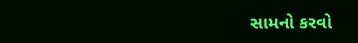સામનો કરવો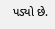પડ્યો છે.